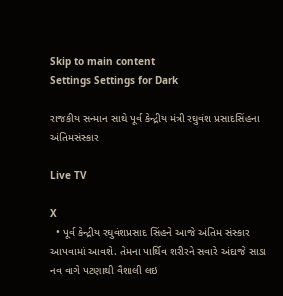Skip to main content
Settings Settings for Dark

રાજકીય સન્માન સાથે પૂર્વ કેન્દ્રીય મંત્રી રઘુવંશ પ્રસાદસિંહના અંતિમસંસ્કાર

Live TV

X
  • પૂર્વ કેન્દ્રીય રઘુવંશપ્રસાદ સિંહને આજે અંતિમ સંસ્કાર આપવામાં આવશે. તેમના પાર્થિવ શરીરને સવારે અંદાજે સાડા નવ વાગે પટણાથી વૈશાલી લઇ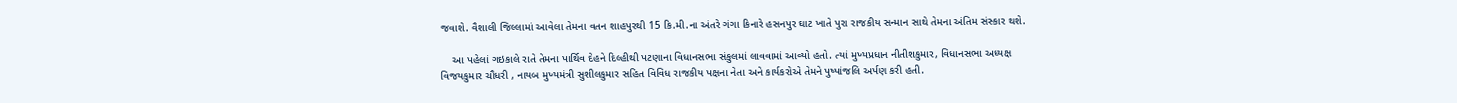જવાશે. વૈશાલી જિલ્લામાં આવેલા તેમના વતન શાહપુરથી 15 કિ.મી.ના અંતરે ગંગા કિનારે હસનપુર ઘાટ ખાતે પુરા રાજકીય સન્માન સાથે તેમના અંતિમ સંસ્કાર થશે.

    આ પહેલાં ગઇકાલે રાતે તેમના પાર્થિવ દેહને દિલ્હીથી પટણાના વિધાનસભા સંકુલમાં લાવવામાં આવ્યો હતો. ત્યાં મુખ્યપ્રધાન નીતીશકુમાર, વિધાનસભા અધ્યક્ષ વિજયકુમાર ચૌધરી , નાયબ મુખ્યમંત્રી સુશીલકુમાર સહિત વિવિધ રાજકીય પક્ષના નેતા અને કાર્યકરોએ તેમને પુષ્પાંજલિ અર્પણ કરી હતી.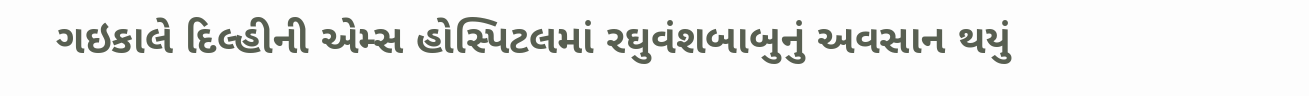ગઇકાલે દિલ્હીની એમ્સ હોસ્પિટલમાં રઘુવંશબાબુનું અવસાન થયું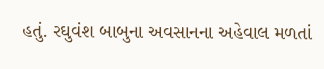હતું. રઘુવંશ બાબુના અવસાનના અહેવાલ મળતાં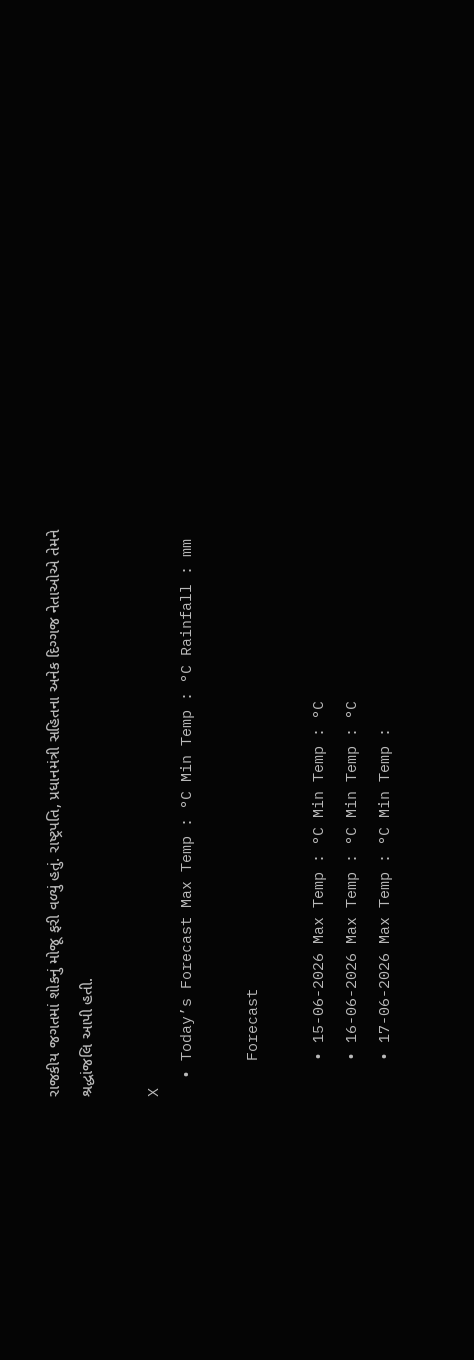રાજકીય જગતમાં શોકનું મોજૂ ફરી વળ્યું હતું. રાષ્ટ્રપતિ, પ્રધાનમંત્રી સહિતના અનેક દિગ્ગજ નેતાઓએ તેમને શ્રદ્ધાંજલિ આપી હતી.

X
  • Today’s Forecast Max Temp : °C Min Temp : °C Rainfall : mm

    Forecast

    • 15-06-2026 Max Temp : °C Min Temp : °C
    • 16-06-2026 Max Temp : °C Min Temp : °C
    • 17-06-2026 Max Temp : °C Min Temp :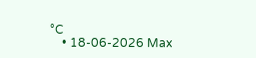°C
    • 18-06-2026 Max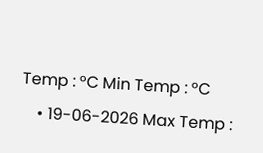Temp : °C Min Temp : °C
    • 19-06-2026 Max Temp :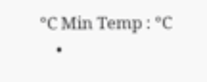°C Min Temp : °C
    •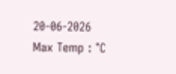20-06-2026 Max Temp : °C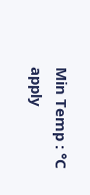Min Temp : °C
apply